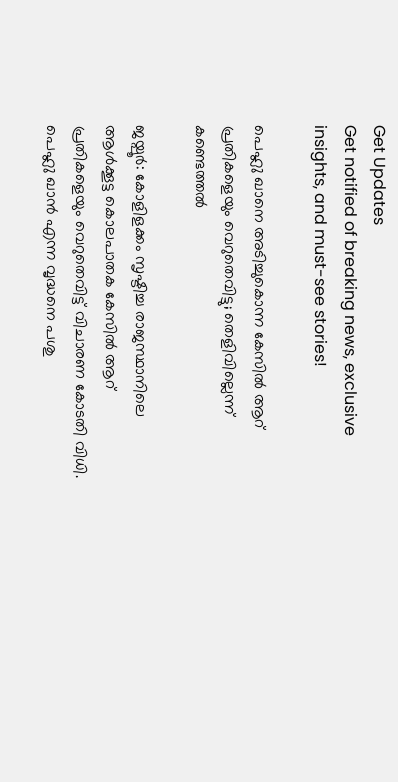Get Updates
Get notified of breaking news, exclusive insights, and must-see stories!

പെഹ്ലു ഖാനെ അടിച്ചുകൊന്ന കേസില്‍ ആറ് പ്രതികളെയും വെറുതെവിട്ടു; തെളിവില്ലെന്ന് കണ്ടെത്തല്‍

ജയ്പൂര്‍: കോളിളക്കം സൃഷ്ടിച്ച രാജസ്ഥാനിലെ ആള്‍ക്കൂട്ട കൊലപാതക കേസില്‍ ആറ് പ്രതികളെയും വെറുതെവിട്ട് വിചാരണ കോടതി വിധി. പെഹ്ലു ഖാന്‍ എന്ന വൃദ്ധനെ പശു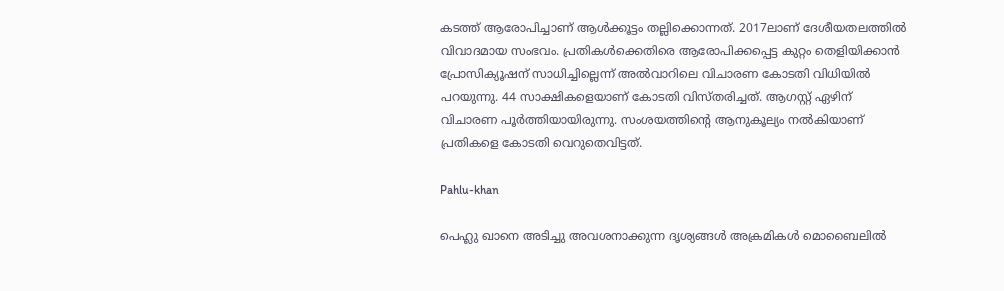കടത്ത് ആരോപിച്ചാണ് ആള്‍ക്കൂട്ടം തല്ലിക്കൊന്നത്. 2017ലാണ് ദേശീയതലത്തില്‍ വിവാദമായ സംഭവം. പ്രതികള്‍ക്കെതിരെ ആരോപിക്കപ്പെട്ട കുറ്റം തെളിയിക്കാന്‍ പ്രോസിക്യൂഷന് സാധിച്ചില്ലെന്ന് അല്‍വാറിലെ വിചാരണ കോടതി വിധിയില്‍ പറയുന്നു. 44 സാക്ഷികളെയാണ് കോടതി വിസ്തരിച്ചത്. ആഗസ്റ്റ് ഏഴിന് വിചാരണ പൂര്‍ത്തിയായിരുന്നു. സംശയത്തിന്റെ ആനുകൂല്യം നല്‍കിയാണ് പ്രതികളെ കോടതി വെറുതെവിട്ടത്.

Pahlu-khan

പെഹ്ലു ഖാനെ അടിച്ചു അവശനാക്കുന്ന ദൃശ്യങ്ങള്‍ അക്രമികള്‍ മൊബൈലില്‍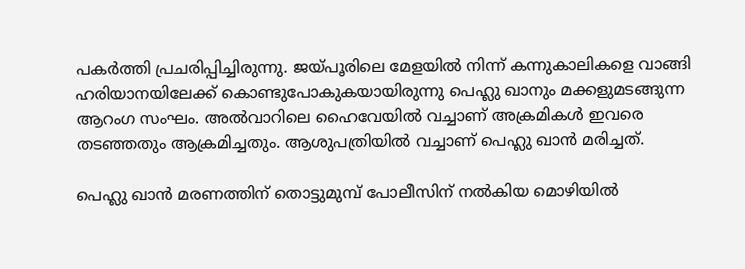പകര്‍ത്തി പ്രചരിപ്പിച്ചിരുന്നു. ജയ്പൂരിലെ മേളയില്‍ നിന്ന് കന്നുകാലികളെ വാങ്ങി ഹരിയാനയിലേക്ക് കൊണ്ടുപോകുകയായിരുന്നു പെഹ്ലു ഖാനും മക്കളുമടങ്ങുന്ന ആറംഗ സംഘം. അല്‍വാറിലെ ഹൈവേയില്‍ വച്ചാണ് അക്രമികള്‍ ഇവരെ തടഞ്ഞതും ആക്രമിച്ചതും. ആശുപത്രിയില്‍ വച്ചാണ് പെഹ്ലു ഖാന്‍ മരിച്ചത്.

പെഹ്ലു ഖാന്‍ മരണത്തിന് തൊട്ടുമുമ്പ് പോലീസിന് നല്‍കിയ മൊഴിയില്‍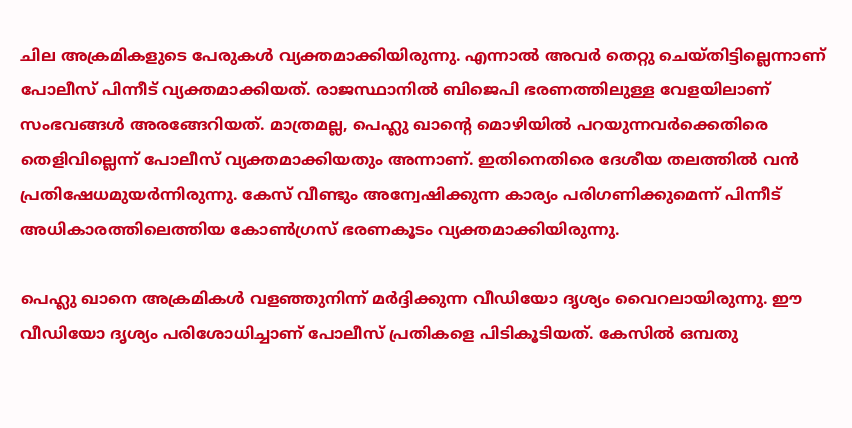ചില അക്രമികളുടെ പേരുകള്‍ വ്യക്തമാക്കിയിരുന്നു. എന്നാല്‍ അവര്‍ തെറ്റു ചെയ്തിട്ടില്ലെന്നാണ് പോലീസ് പിന്നീട് വ്യക്തമാക്കിയത്. രാജസ്ഥാനില്‍ ബിജെപി ഭരണത്തിലുള്ള വേളയിലാണ് സംഭവങ്ങള്‍ അരങ്ങേറിയത്. മാത്രമല്ല, പെഹ്ലു ഖാന്റെ മൊഴിയില്‍ പറയുന്നവര്‍ക്കെതിരെ തെളിവില്ലെന്ന് പോലീസ് വ്യക്തമാക്കിയതും അന്നാണ്. ഇതിനെതിരെ ദേശീയ തലത്തില്‍ വന്‍ പ്രതിഷേധമുയര്‍ന്നിരുന്നു. കേസ് വീണ്ടും അന്വേഷിക്കുന്ന കാര്യം പരിഗണിക്കുമെന്ന് പിന്നീട് അധികാരത്തിലെത്തിയ കോണ്‍ഗ്രസ് ഭരണകൂടം വ്യക്തമാക്കിയിരുന്നു.

പെഹ്ലു ഖാനെ അക്രമികള്‍ വളഞ്ഞുനിന്ന് മര്‍ദ്ദിക്കുന്ന വീഡിയോ ദൃശ്യം വൈറലായിരുന്നു. ഈ വീഡിയോ ദൃശ്യം പരിശോധിച്ചാണ് പോലീസ് പ്രതികളെ പിടികൂടിയത്. കേസില്‍ ഒമ്പതു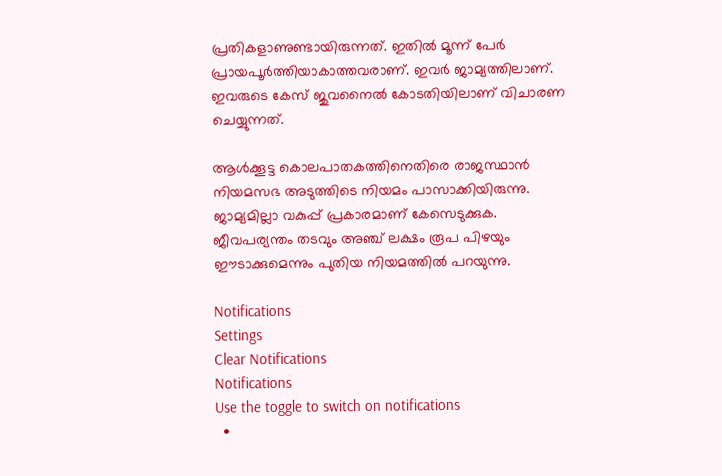പ്രതികളാണുണ്ടായിരുന്നത്. ഇതില്‍ മൂന്ന് പേര്‍ പ്രായപൂര്‍ത്തിയാകാത്തവരാണ്. ഇവര്‍ ജാമ്യത്തിലാണ്. ഇവരുടെ കേസ് ജുവനൈല്‍ കോടതിയിലാണ് വിചാരണ ചെയ്യുന്നത്.

ആള്‍ക്കൂട്ട കൊലപാതകത്തിനെതിരെ രാജസ്ഥാന്‍ നിയമസഭ അടുത്തിടെ നിയമം പാസാക്കിയിരുന്നു. ജാമ്യമില്ലാ വകുപ്പ് പ്രകാരമാണ് കേസെടുക്കുക. ജീവപര്യന്തം തടവും അഞ്ച് ലക്ഷം രൂപ പിഴയും ഈടാക്കുമെന്നും പുതിയ നിയമത്തില്‍ പറയുന്നു.

Notifications
Settings
Clear Notifications
Notifications
Use the toggle to switch on notifications
  •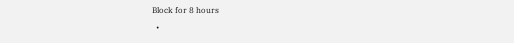Block for 8 hours
  •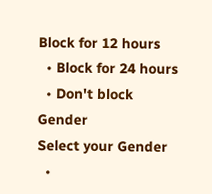Block for 12 hours
  • Block for 24 hours
  • Don't block
Gender
Select your Gender
  •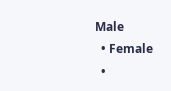Male
  • Female
  •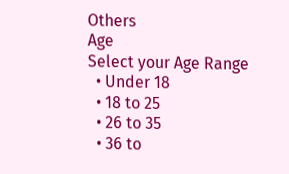Others
Age
Select your Age Range
  • Under 18
  • 18 to 25
  • 26 to 35
  • 36 to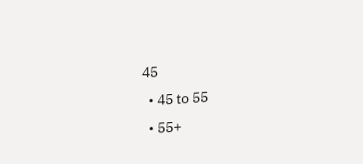45
  • 45 to 55
  • 55+